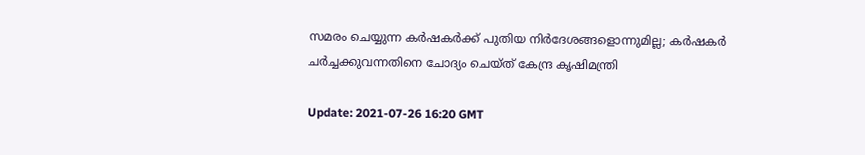സമരം ചെയ്യുന്ന കര്‍ഷകര്‍ക്ക് പുതിയ നിര്‍ദേശങ്ങളൊന്നുമില്ല; കര്‍ഷകര്‍ ചര്‍ച്ചക്കുവന്നതിനെ ചോദ്യം ചെയ്ത് കേന്ദ്ര കൃഷിമന്ത്രി

Update: 2021-07-26 16:20 GMT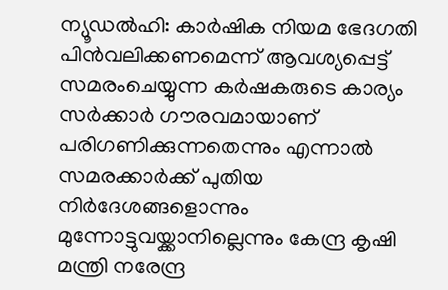ന്യൂഡല്‍ഹി: കാര്‍ഷിക നിയമ ഭേദഗതി പിന്‍വലിക്കണമെന്ന് ആവശ്യപ്പെട്ട് സമരംചെയ്യുന്ന കര്‍ഷകരുടെ കാര്യം സര്‍ക്കാര്‍ ഗൗരവമായാണ് പരിഗണിക്കുന്നതെന്നും എന്നാല്‍ സമരക്കാര്‍ക്ക് പുതിയ നിര്‍ദേശങ്ങളൊന്നും മുന്നോട്ടുവയ്ക്കാനില്ലെന്നും കേന്ദ്ര കൃഷി മന്ത്രി നരേന്ദ്ര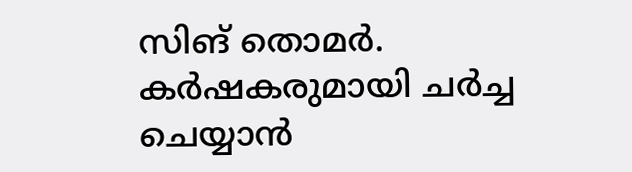സിങ് തൊമര്‍. കര്‍ഷകരുമായി ചര്‍ച്ച ചെയ്യാന്‍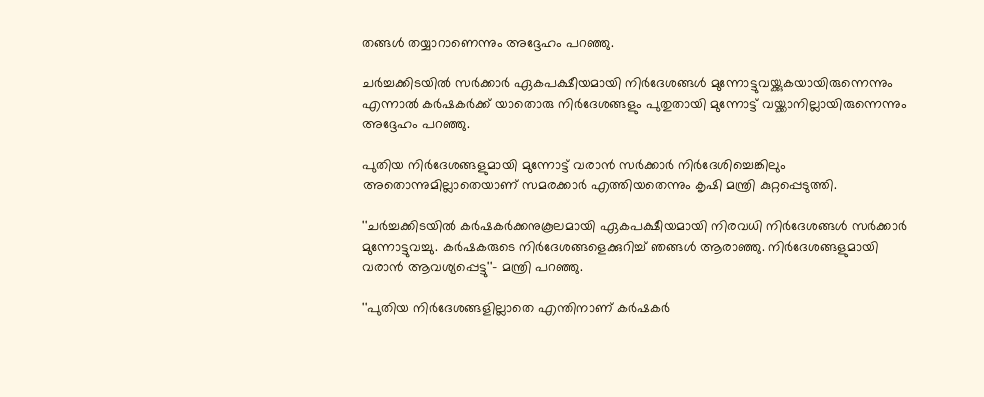തങ്ങള്‍ തയ്യാറാണെന്നും അദ്ദേഹം പറഞ്ഞു.

ചര്‍ച്ചക്കിടയില്‍ സര്‍ക്കാര്‍ ഏകപക്ഷീയമായി നിര്‍ദേശങ്ങള്‍ മുന്നോട്ടുവയ്ക്കുകയായിരുന്നെന്നും എന്നാല്‍ കര്‍ഷകര്‍ക്ക് യാതൊരു നിര്‍ദേശങ്ങളും പുതുതായി മുന്നോട്ട് വയ്ക്കാനില്ലായിരുന്നെന്നും അദ്ദേഹം പറഞ്ഞു.

പുതിയ നിര്‍ദേശങ്ങളുമായി മുന്നോട്ട് വരാന്‍ സര്‍ക്കാര്‍ നിര്‍ദേശിച്ചെങ്കിലും അതൊന്നുമില്ലാതെയാണ് സമരക്കാര്‍ എത്തിയതെന്നും കൃഷി മന്ത്രി കുറ്റപ്പെടുത്തി.

''ചര്‍ച്ചക്കിടയില്‍ കര്‍ഷകര്‍ക്കനുകൂലമായി ഏകപക്ഷീയമായി നിരവധി നിര്‍ദേശങ്ങള്‍ സര്‍ക്കാര്‍ മുന്നോട്ടുവച്ചു. കര്‍ഷകരുടെ നിര്‍ദേശങ്ങളെക്കുറിച്ച് ഞങ്ങള്‍ ആരാഞ്ഞു. നിര്‍ദേശങ്ങളുമായി വരാന്‍ ആവശ്യപ്പെട്ടു''- മന്ത്രി പറഞ്ഞു.

''പുതിയ നിര്‍ദേശങ്ങളില്ലാതെ എന്തിനാണ് കര്‍ഷകര്‍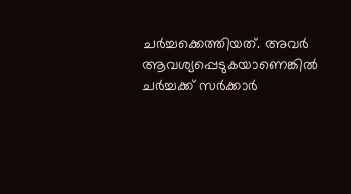ചര്‍ച്ചക്കെത്തിയത്. അവര്‍ ആവശ്യപ്പെടുകയാണെങ്കില്‍ ചര്‍ച്ചക്ക് സര്‍ക്കാര്‍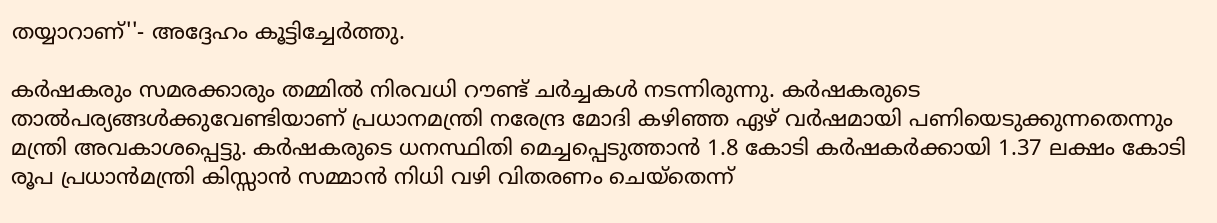തയ്യാറാണ്''- അദ്ദേഹം കൂട്ടിച്ചേര്‍ത്തു.

കര്‍ഷകരും സമരക്കാരും തമ്മില്‍ നിരവധി റൗണ്ട് ചര്‍ച്ചകള്‍ നടന്നിരുന്നു. കര്‍ഷകരുടെ താല്‍പര്യങ്ങള്‍ക്കുവേണ്ടിയാണ് പ്രധാനമന്ത്രി നരേന്ദ്ര മോദി കഴിഞ്ഞ ഏഴ് വര്‍ഷമായി പണിയെടുക്കുന്നതെന്നും മന്ത്രി അവകാശപ്പെട്ടു. കര്‍ഷകരുടെ ധനസ്ഥിതി മെച്ചപ്പെടുത്താന്‍ 1.8 കോടി കര്‍ഷകര്‍ക്കായി 1.37 ലക്ഷം കോടി രൂപ പ്രധാന്‍മന്ത്രി കിസ്സാന്‍ സമ്മാന്‍ നിധി വഴി വിതരണം ചെയ്‌തെന്ന്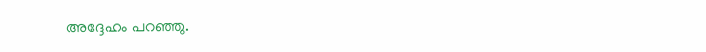അദ്ദേഹം പറഞ്ഞു.